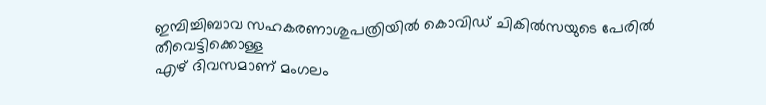ഇമ്പിച്ചിബാവ സഹകരണാശുപത്രിയിൽ കൊവിഡ് ചികിൽസയുടെ പേരിൽ തീവെട്ടിക്കൊള്ള
എഴ് ദിവസമാണ് മംഗലം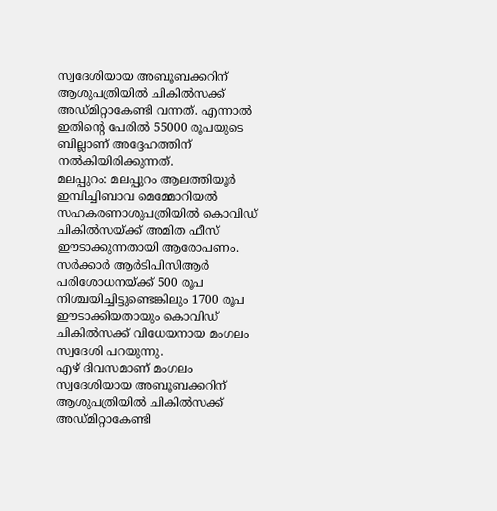സ്വദേശിയായ അബൂബക്കറിന് ആശുപത്രിയിൽ ചികിൽസക്ക് അഡ്മിറ്റാകേണ്ടി വന്നത്. എന്നാൽ ഇതിന്റെ പേരിൽ 55000 രൂപയുടെ ബില്ലാണ് അദ്ദേഹത്തിന് നൽകിയിരിക്കുന്നത്.
മലപ്പുറം: മലപ്പുറം ആലത്തിയൂർ ഇമ്പിച്ചിബാവ മെമ്മോറിയൽ സഹകരണാശുപത്രിയിൽ കൊവിഡ് ചികിൽസയ്ക്ക് അമിത ഫീസ് ഈടാക്കുന്നതായി ആരോപണം. സർക്കാർ ആർടിപിസിആർ പരിശോധനയ്ക്ക് 500 രൂപ നിശ്ചയിച്ചിട്ടുണ്ടെങ്കിലും 1700 രൂപ ഈടാക്കിയതായും കൊവിഡ് ചികിൽസക്ക് വിധേയനായ മംഗലം സ്വദേശി പറയുന്നു.
എഴ് ദിവസമാണ് മംഗലം സ്വദേശിയായ അബൂബക്കറിന് ആശുപത്രിയിൽ ചികിൽസക്ക് അഡ്മിറ്റാകേണ്ടി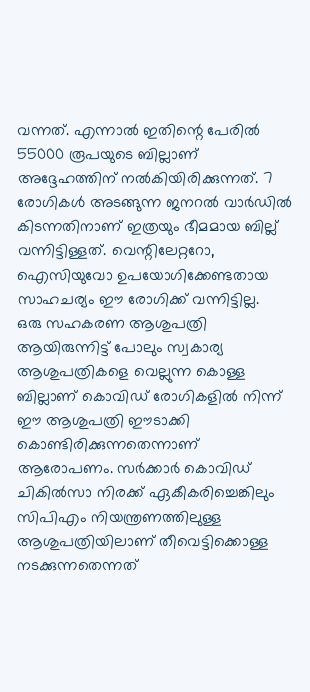വന്നത്. എന്നാൽ ഇതിന്റെ പേരിൽ 55000 രൂപയുടെ ബില്ലാണ് അദ്ദേഹത്തിന് നൽകിയിരിക്കുന്നത്. 7 രോഗികൾ അടങ്ങുന്ന ജനറൽ വാർഡിൽ കിടന്നതിനാണ് ഇത്രയും ഭീമമായ ബില്ല് വന്നിട്ടിള്ളത്. വെന്റിലേറ്ററോ, ഐസിയുവോ ഉപയോഗിക്കേണ്ടതായ സാഹചര്യം ഈ രോഗിക്ക് വന്നിട്ടില്ല.
ഒരു സഹകരണ ആശുപത്രി ആയിരുന്നിട്ട് പോലും സ്വകാര്യ ആശുപത്രികളെ വെല്ലുന്ന കൊള്ള ബില്ലാണ് കൊവിഡ് രോഗികളിൽ നിന്ന് ഈ ആശുപത്രി ഈടാക്കി കൊണ്ടിരിക്കുന്നതെന്നാണ് ആരോപണം. സർക്കാർ കൊവിഡ് ചികിൽസാ നിരക്ക് ഏകീകരിച്ചെങ്കിലും സിപിഎം നിയന്ത്രണത്തിലുള്ള ആശുപത്രിയിലാണ് തീവെട്ടിക്കൊള്ള നടക്കുന്നതെന്നത്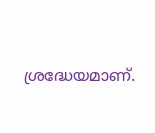ശ്രദ്ധേയമാണ്.